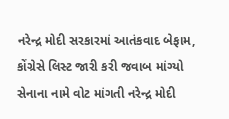નરેન્દ્ર મોદી સરકારમાં આતંકવાદ બેફામ, કોંગ્રેસે લિસ્ટ જારી કરી જવાબ માંગ્યો
સેનાના નામે વોટ માંગતી નરેન્દ્ર મોદી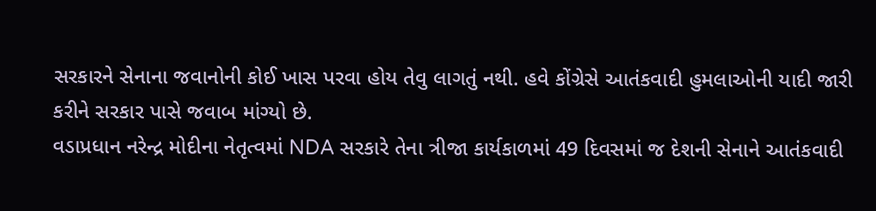સરકારને સેનાના જવાનોની કોઈ ખાસ પરવા હોય તેવુ લાગતું નથી. હવે કોંગ્રેસે આતંકવાદી હુમલાઓની યાદી જારી કરીને સરકાર પાસે જવાબ માંગ્યો છે.
વડાપ્રધાન નરેન્દ્ર મોદીના નેતૃત્વમાં NDA સરકારે તેના ત્રીજા કાર્યકાળમાં 49 દિવસમાં જ દેશની સેનાને આતંકવાદી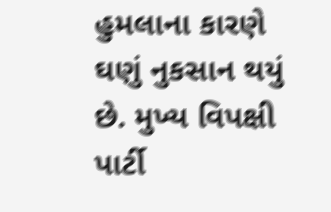હુમલાના કારણે ઘણું નુકસાન થયું છે. મુખ્ય વિપક્ષી પાર્ટી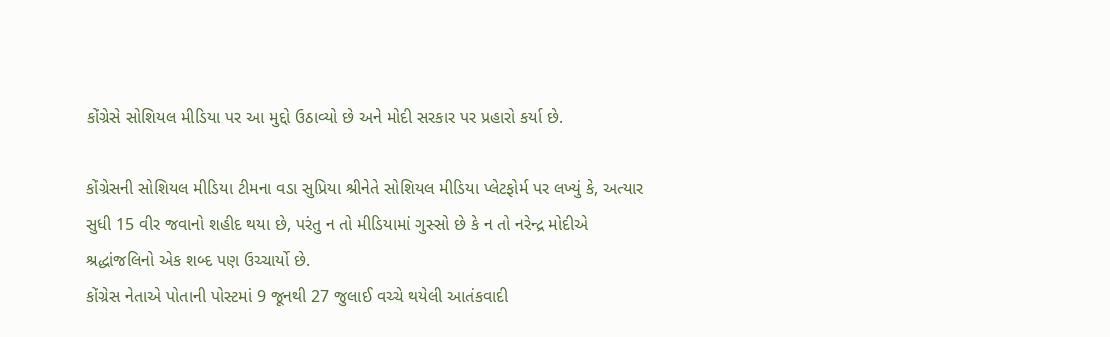કોંગ્રેસે સોશિયલ મીડિયા પર આ મુદ્દો ઉઠાવ્યો છે અને મોદી સરકાર પર પ્રહારો કર્યા છે.

કોંગ્રેસની સોશિયલ મીડિયા ટીમના વડા સુપ્રિયા શ્રીનેતે સોશિયલ મીડિયા પ્લેટફોર્મ પર લખ્યું કે, અત્યાર સુધી 15 વીર જવાનો શહીદ થયા છે, પરંતુ ન તો મીડિયામાં ગુસ્સો છે કે ન તો નરેન્દ્ર મોદીએ શ્રદ્ધાંજલિનો એક શબ્દ પણ ઉચ્ચાર્યો છે.
કોંગ્રેસ નેતાએ પોતાની પોસ્ટમાં 9 જૂનથી 27 જુલાઈ વચ્ચે થયેલી આતંકવાદી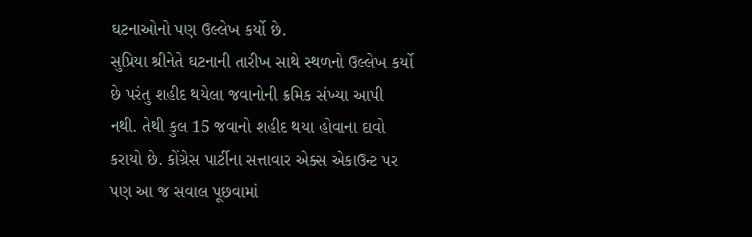ઘટનાઓનો પણ ઉલ્લેખ કર્યો છે.
સુપ્રિયા શ્રીનેતે ઘટનાની તારીખ સાથે સ્થળનો ઉલ્લેખ કર્યો છે પરંતુ શહીદ થયેલા જવાનોની ક્રમિક સંખ્યા આપી નથી. તેથી કુલ 15 જવાનો શહીદ થયા હોવાના દાવો કરાયો છે. કોંગ્રેસ પાર્ટીના સત્તાવાર એક્સ એકાઉન્ટ પર પણ આ જ સવાલ પૂછવામાં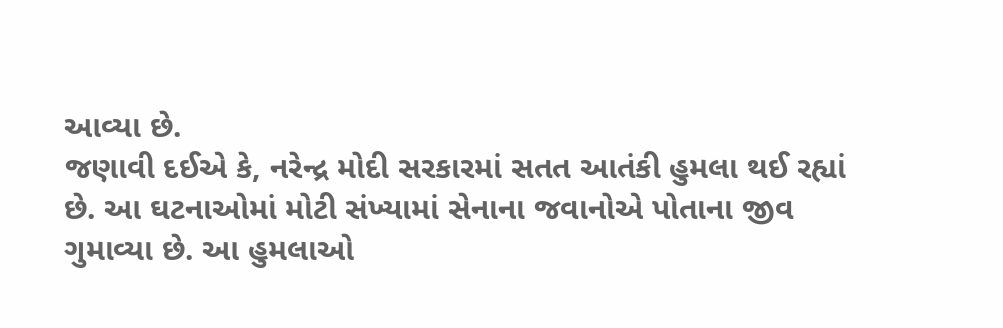આવ્યા છે.
જણાવી દઈએ કે, નરેન્દ્ર મોદી સરકારમાં સતત આતંકી હુમલા થઈ રહ્યાં છે. આ ઘટનાઓમાં મોટી સંખ્યામાં સેનાના જવાનોએ પોતાના જીવ ગુમાવ્યા છે. આ હુમલાઓ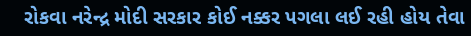રોકવા નરેન્દ્ર મોદી સરકાર કોઈ નક્કર પગલા લઈ રહી હોય તેવા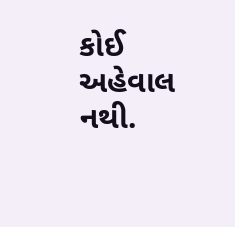કોઈ અહેવાલ નથી.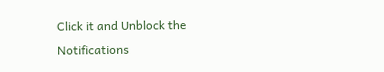Click it and Unblock the Notifications